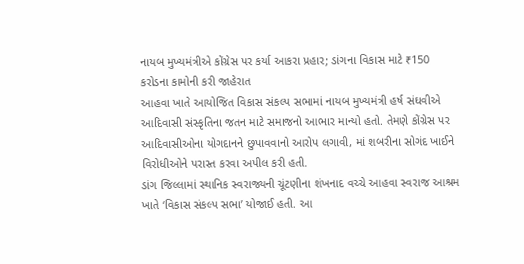નાયબ મુખ્યમંત્રીએ કોંગ્રેસ પર કર્યા આકરા પ્રહાર; ડાંગના વિકાસ માટે ₹150 કરોડના કામોની કરી જાહેરાત
આહવા ખાતે આયોજિત વિકાસ સંકલ્પ સભામાં નાયબ મુખ્યમંત્રી હર્ષ સંઘવીએ આદિવાસી સંસ્કૃતિના જતન માટે સમાજનો આભાર માન્યો હતો. તેમણે કોંગ્રેસ પર આદિવાસીઓના યોગદાનને છુપાવવાનો આરોપ લગાવી, માં શબરીના સોગંદ ખાઈને વિરોધીઓને પરાસ્ત કરવા અપીલ કરી હતી.
ડાંગ જિલ્લામાં સ્થાનિક સ્વરાજ્યની ચૂંટણીના શંખનાદ વચ્ચે આહવા સ્વરાજ આશ્રમ ખાતે ‘વિકાસ સંકલ્પ સભા’ યોજાઈ હતી. આ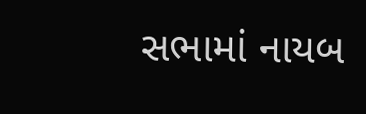સભામાં નાયબ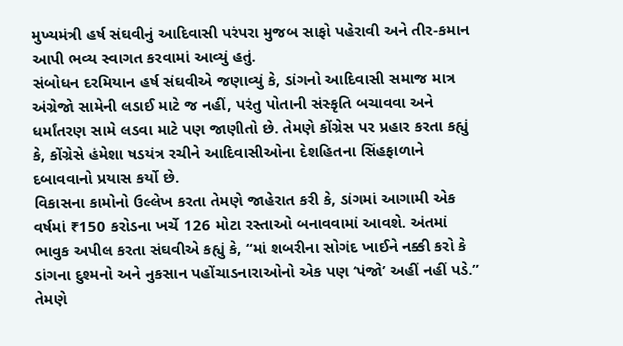મુખ્યમંત્રી હર્ષ સંઘવીનું આદિવાસી પરંપરા મુજબ સાફો પહેરાવી અને તીર-કમાન આપી ભવ્ય સ્વાગત કરવામાં આવ્યું હતું.
સંબોધન દરમિયાન હર્ષ સંઘવીએ જણાવ્યું કે, ડાંગનો આદિવાસી સમાજ માત્ર અંગ્રેજો સામેની લડાઈ માટે જ નહીં, પરંતુ પોતાની સંસ્કૃતિ બચાવવા અને ધર્માંતરણ સામે લડવા માટે પણ જાણીતો છે. તેમણે કોંગ્રેસ પર પ્રહાર કરતા કહ્યું કે, કોંગ્રેસે હંમેશા ષડયંત્ર રચીને આદિવાસીઓના દેશહિતના સિંહફાળાને દબાવવાનો પ્રયાસ કર્યો છે.
વિકાસના કામોનો ઉલ્લેખ કરતા તેમણે જાહેરાત કરી કે, ડાંગમાં આગામી એક વર્ષમાં ₹150 કરોડના ખર્ચે 126 મોટા રસ્તાઓ બનાવવામાં આવશે. અંતમાં ભાવુક અપીલ કરતા સંઘવીએ કહ્યું કે, “માં શબરીના સોગંદ ખાઈને નક્કી કરો કે ડાંગના દુશ્મનો અને નુકસાન પહોંચાડનારાઓનો એક પણ ‘પંજો’ અહીં નહીં પડે.” તેમણે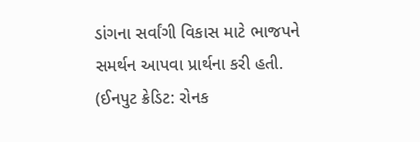ડાંગના સર્વાંગી વિકાસ માટે ભાજપને સમર્થન આપવા પ્રાર્થના કરી હતી.
(ઈનપુટ ક્રેડિટ: રોનક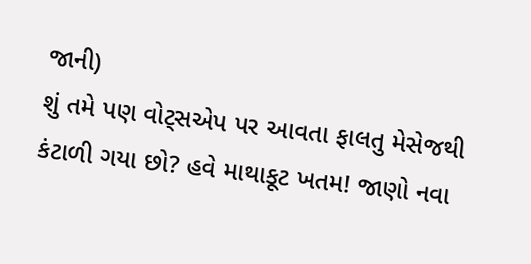જાની)
શું તમે પણ વોટ્સએપ પર આવતા ફાલતુ મેસેજથી કંટાળી ગયા છો? હવે માથાકૂટ ખતમ! જાણો નવા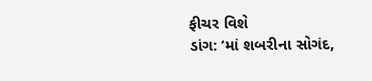ફીચર વિશે
ડાંગ: ‘માં શબરીના સોગંદ,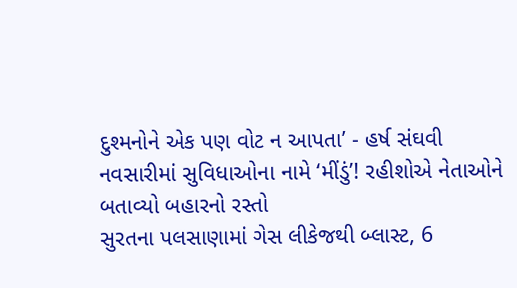દુશ્મનોને એક પણ વોટ ન આપતા’ - હર્ષ સંઘવી
નવસારીમાં સુવિધાઓના નામે ‘મીંડું’! રહીશોએ નેતાઓને બતાવ્યો બહારનો રસ્તો
સુરતના પલસાણામાં ગેસ લીકેજથી બ્લાસ્ટ, 6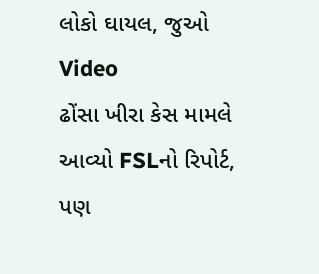લોકો ઘાયલ, જુઓ Video
ઢોંસા ખીરા કેસ મામલે આવ્યો FSLનો રિપોર્ટ, પણ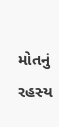મોતનું રહસ્ય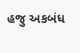હજુ અકબંધ